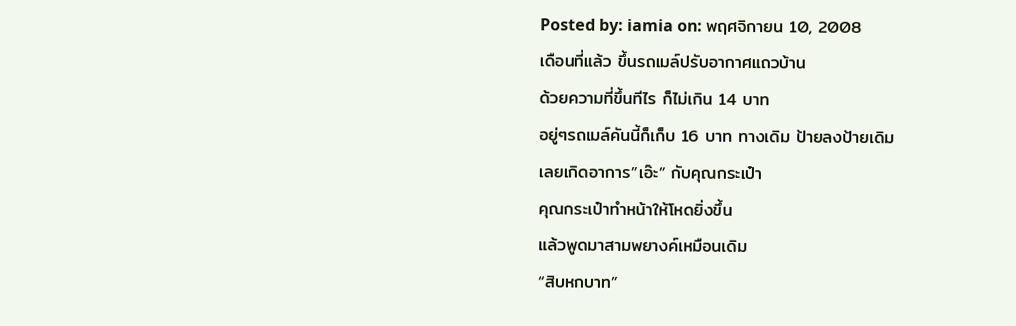Posted by: iamia on: พฤศจิกายน 10, 2008
เดือนที่แล้ว ขึ้นรถเมล์ปรับอากาศแถวบ้าน
ด้วยความที่ขึ้นทีไร ก็ไม่เกิน 14 บาท
อยู่ๆรถเมล์คันนี้ก็เก็บ 16 บาท ทางเดิม ป้ายลงป้ายเดิม
เลยเกิดอาการ”เอ๊ะ” กับคุณกระเป๋า
คุณกระเป๋าทำหน้าให้โหดยิ่งขึ้น
แล้วพูดมาสามพยางค์เหมือนเดิม
“สิบหกบาท”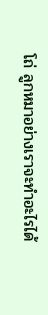โถ่ ลูกหมาอย่างเราจะทำอะไรได้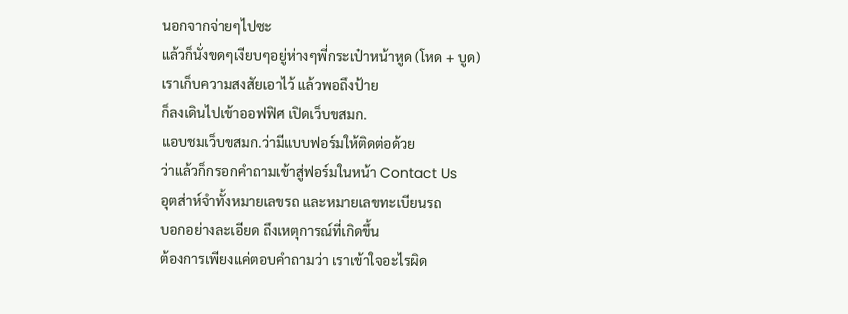นอกจากจ่ายๆไปซะ
แล้วก็นั่งขดๆเงียบๆอยู่ห่างๆพี่กระเป๋าหน้าหูด (โหด + บูด)
เราเก็บความสงสัยเอาไว้ แล้วพอถึงป้าย
ก็ลงเดินไปเข้าออฟฟิศ เปิดเว็บขสมก.
แอบชมเว็บขสมก.ว่ามีแบบฟอร์มให้ติดต่อด้วย
ว่าแล้วก็กรอกคำถามเข้าสู่ฟอร์มในหน้า Contact Us
อุตส่าห์จำทั้งหมายเลขรถ และหมายเลขทะเบียนรถ
บอกอย่างละเอียด ถึงเหตุการณ์ที่เกิดขึ้น
ต้องการเพียงแค่ตอบคำถามว่า เราเข้าใจอะไรผิด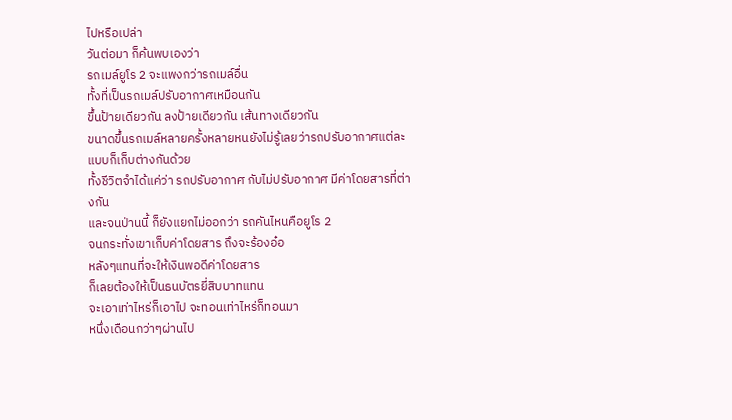ไปหรือเปล่า
วันต่อมา ก็ค้นพบเองว่า
รถเมล์ยูโร 2 จะแพงกว่ารถเมล์อื่น
ทั้งที่เป็นรถเมล์ปรับอากาศเหมือนกัน
ขึ้นป้ายเดียวกัน ลงป้ายเดียวกัน เส้นทางเดียวกัน
ขนาดขึ้นรถเมล์หลายครั้งหลายหนยังไม่รู้เลยว่ารถปรับอากาศแต่ละแบบก็เก็บต่างกันด้วย
ทั้งชีวิตจำได้แค่ว่า รถปรับอากาศ กับไม่ปรับอากาศ มีค่าโดยสารที่ต่างกัน
และจนป่านนี้ ก็ยังแยกไม่ออกว่า รถคันไหนคือยูโร 2
จนกระทั่งเขาเก็บค่าโดยสาร ถึงจะร้องอ๋อ
หลังๆแทนที่จะให้เงินพอดีค่าโดยสาร
ก็เลยต้องให้เป็นธนบัตรยี่สิบบาทแทน
จะเอาเท่าไหร่ก็เอาไป จะทอนเท่าไหร่ก็ทอนมา
หนึ่งเดือนกว่าๆผ่านไป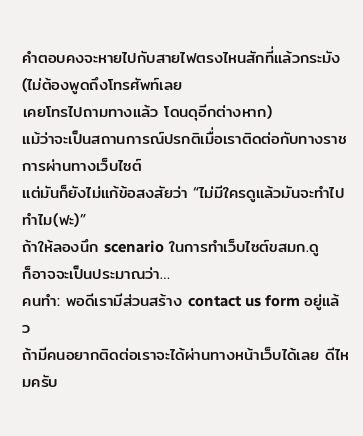คำตอบคงจะหายไปกับสายไฟตรงไหนสักที่แล้วกระมัง
(ไม่ต้องพูดถึงโทรศัพท์เลย
เคยโทรไปถามทางแล้ว โดนดุอีกต่างหาก)
แม้ว่าจะเป็นสถานการณ์ปรกติเมื่อเราติดต่อกับทางราชการผ่านทางเว็บไซต์
แต่มันก็ยังไม่แก้ข้อสงสัยว่า “ไม่มีใครดูแล้วมันจะทำไปทำไม(ฟะ)”
ถ้าให้ลองนึก scenario ในการทำเว็บไซต์ขสมก.ดู
ก็อาจจะเป็นประมาณว่า…
คนทำ: พอดีเรามีส่วนสร้าง contact us form อยู่แล้ว
ถ้ามีคนอยากติดต่อเราจะได้ผ่านทางหน้าเว็บได้เลย ดีไหมครับ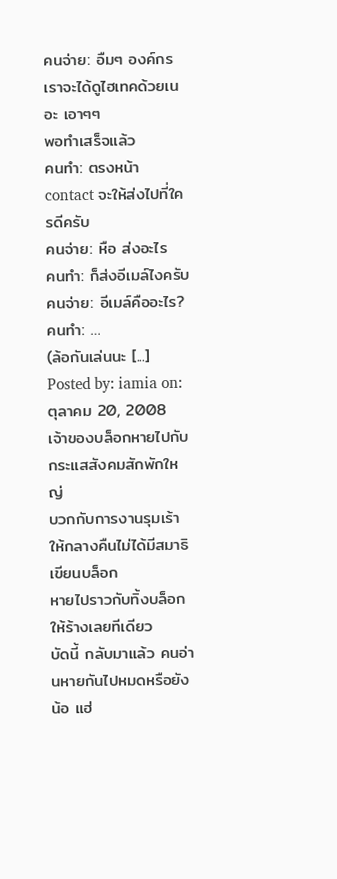คนจ่าย: อืมๆ องค์กรเราจะได้ดูไฮเทคด้วยเนอะ เอาๆๆ
พอทำเสร็จแล้ว
คนทำ: ตรงหน้า contact จะให้ส่งไปที่ใครดีครับ
คนจ่าย: หือ ส่งอะไร
คนทำ: ก็ส่งอีเมล์ไงครับ
คนจ่าย: อีเมล์คืออะไร?
คนทำ: …
(ล้อกันเล่นนะ [...]
Posted by: iamia on: ตุลาคม 20, 2008
เจ้าของบล็อกหายไปกับกระแสสังคมสักพักใหญ่
บวกกับการงานรุมเร้าให้กลางคืนไม่ได้มีสมาธิเขียนบล็อก
หายไปราวกับทิ้งบล็อกให้ร้างเลยทีเดียว
บัดนี้ กลับมาแล้ว คนอ่านหายกันไปหมดหรือยังน้อ แฮ่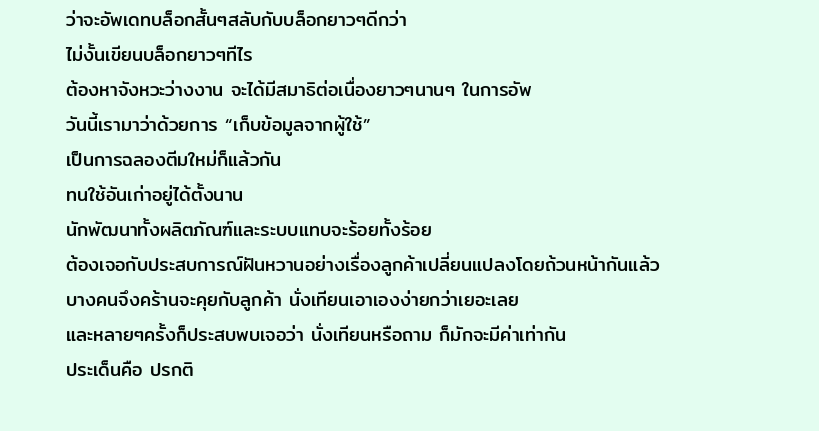ว่าจะอัพเดทบล็อกสั้นๆสลับกับบล็อกยาวๆดีกว่า
ไม่งั้นเขียนบล็อกยาวๆทีไร
ต้องหาจังหวะว่างงาน จะได้มีสมาธิต่อเนื่องยาวๆนานๆ ในการอัพ
วันนี้เรามาว่าด้วยการ “เก็บข้อมูลจากผู้ใช้”
เป็นการฉลองตีมใหม่ก็แล้วกัน
ทนใช้อันเก่าอยู่ได้ตั้งนาน
นักพัฒนาทั้งผลิตภัณฑ์และระบบแทบจะร้อยทั้งร้อย
ต้องเจอกับประสบการณ์ฝันหวานอย่างเรื่องลูกค้าเปลี่ยนแปลงโดยถ้วนหน้ากันแล้ว
บางคนจึงคร้านจะคุยกับลูกค้า นั่งเทียนเอาเองง่ายกว่าเยอะเลย
และหลายๆครั้งก็ประสบพบเจอว่า นั่งเทียนหรือถาม ก็มักจะมีค่าเท่ากัน
ประเด็นคือ ปรกติ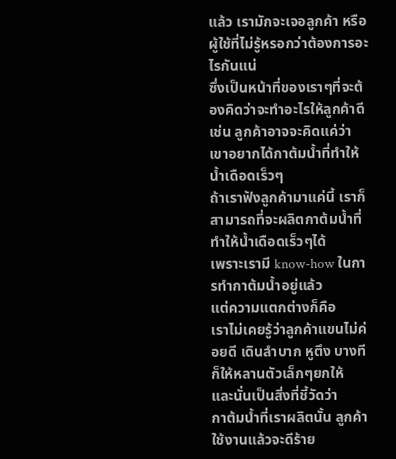แล้ว เรามักจะเจอลูกค้า หรือผู้ใช้ที่ไม่รู้หรอกว่าต้องการอะไรกันแน่
ซึ่งเป็นหน้าที่ของเราๆที่จะต้องคิดว่าจะทำอะไรให้ลูกค้าดี
เช่น ลูกค้าอาจจะคิดแค่ว่า เขาอยากได้กาต้มน้ำที่ทำให้น้ำเดือดเร็วๆ
ถ้าเราฟังลูกค้ามาแค่นี้ เราก็สามารถที่จะผลิตกาต้มน้ำที่ทำให้น้ำเดือดเร็วๆได้
เพราะเรามี know-how ในการทำกาต้มน้ำอยู่แล้ว
แต่ความแตกต่างก็คือ
เราไม่เคยรู้ว่าลูกค้าแขนไม่ค่อยดี เดินลำบาก หูตึง บางทีก็ให้หลานตัวเล็กๆยกให้
และนั่นเป็นสิ่งที่ชี้วัดว่า
กาต้มน้ำที่เราผลิตนั้น ลูกค้าใช้งานแล้วจะดีร้าย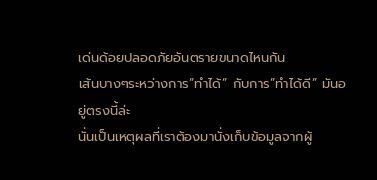เด่นด้อยปลอดภัยอันตรายขนาดไหนกัน
เส้นบางๆระหว่างการ”ทำได้” กับการ”ทำได้ดี” มันอยู่ตรงนี้ล่ะ
นั่นเป็นเหตุผลที่เราต้องมานั่งเก็บข้อมูลจากผู้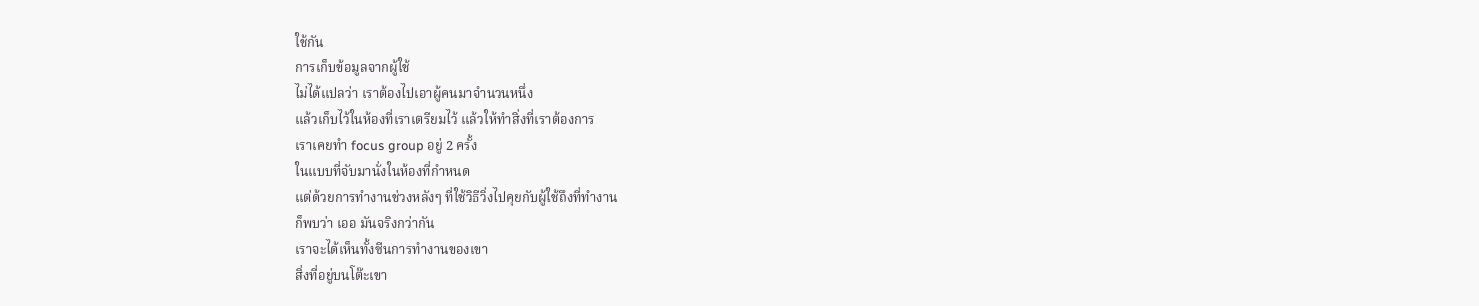ใช้กัน
การเก็บข้อมูลจากผู้ใช้
ไม่ได้แปลว่า เราต้องไปเอาผู้คนมาจำนวนหนึ่ง
แล้วเก็บไว้ในห้องที่เราเตรียมไว้ แล้วให้ทำสิ่งที่เราต้องการ
เราเคยทำ focus group อยู่ 2 ครั้ง
ในแบบที่จับมานั่งในห้องที่กำหนด
แต่ด้วยการทำงานช่วงหลังๆ ที่ใช้วิธีวิ่งไปคุยกับผู้ใช้ถึงที่ทำงาน
ก็พบว่า เออ มันจริงกว่ากัน
เราจะได้เห็นทั้งซีนการทำงานของเขา
สิ่งที่อยู่บนโต๊ะเขา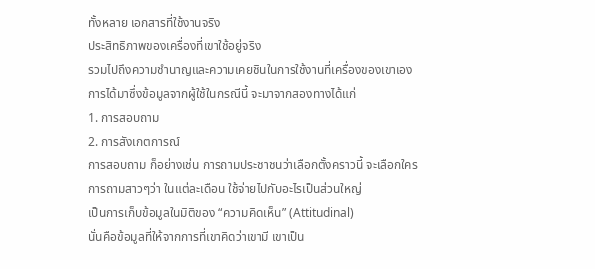ทั้งหลาย เอกสารที่ใช้งานจริง
ประสิทธิภาพของเครื่องที่เขาใช้อยู่จริง
รวมไปถึงความชำนาญและความเคยชินในการใช้งานที่เครื่องของเขาเอง
การได้มาซึ่งข้อมูลจากผู้ใช้ในกรณีนี้ จะมาจากสองทางได้แก่
1. การสอบถาม
2. การสังเกตการณ์
การสอบถาม ก็อย่างเช่น การถามประชาชนว่าเลือกตั้งคราวนี้ จะเลือกใคร
การถามสาวๆว่า ในแต่ละเดือน ใช้จ่ายไปกับอะไรเป็นส่วนใหญ่
เป็นการเก็บข้อมูลในมิติของ “ความคิดเห็น” (Attitudinal)
นั่นคือข้อมูลที่ให้จากการที่เขาคิดว่าเขามี เขาเป็น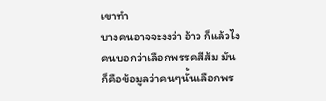เขาทำ
บางคนอาจจะงงว่า อ้าว ก็แล้วไง
คนบอกว่าเลือกพรรคสีส้ม มันก็คือข้อมูลว่าคนๆนั้นเลือกพร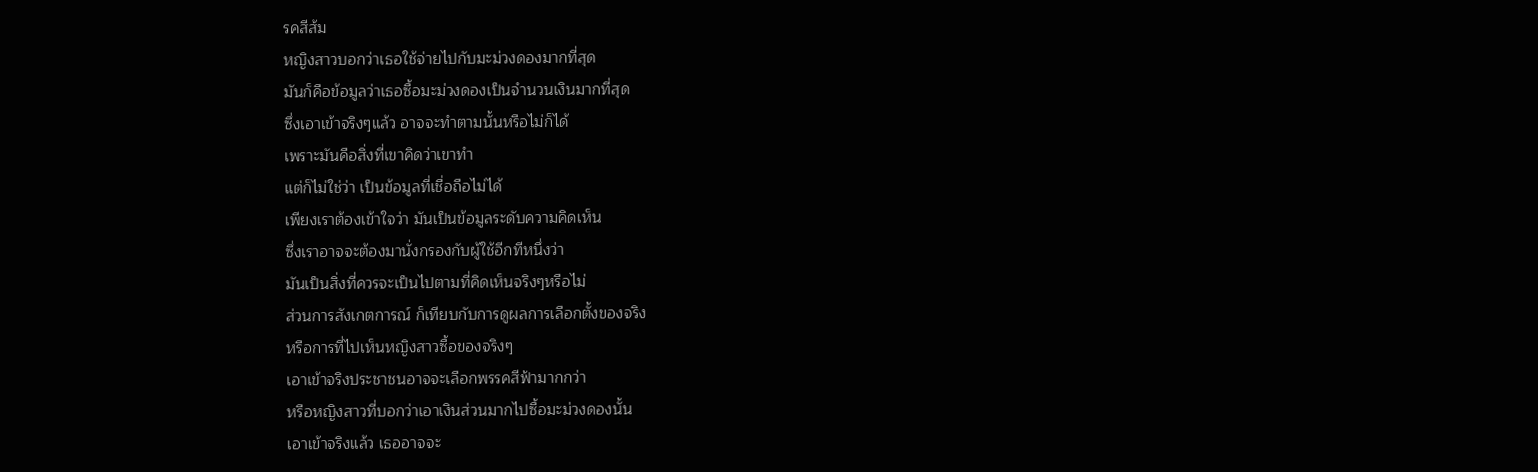รคสีส้ม
หญิงสาวบอกว่าเธอใช้จ่ายไปกับมะม่วงดองมากที่สุด
มันก็คือข้อมูลว่าเธอซื้อมะม่วงดองเป็นจำนวนเงินมากที่สุด
ซึ่งเอาเข้าจริงๆแล้ว อาจจะทำตามนั้นหรือไม่ก็ได้
เพราะมันคือสิ่งที่เขาคิดว่าเขาทำ
แต่ก็ไม่ใช่ว่า เป็นข้อมูลที่เชื่อถือไม่ได้
เพียงเราต้องเข้าใจว่า มันเป็นข้อมูลระดับความคิดเห็น
ซึ่งเราอาจจะต้องมานั่งกรองกับผู้ใช้อีกทีหนึ่งว่า
มันเป็นสิ่งที่ควรจะเป็นไปตามที่คิดเห็นจริงๆหรือไม่
ส่วนการสังเกตการณ์ ก็เทียบกับการดูผลการเลือกตั้งของจริง
หรือการที่ไปเห็นหญิงสาวซื้อของจริงๆ
เอาเข้าจริงประชาชนอาจจะเลือกพรรคสีฟ้ามากกว่า
หรือหญิงสาวที่บอกว่าเอาเงินส่วนมากไปซื้อมะม่วงดองนั้น
เอาเข้าจริงแล้ว เธออาจจะ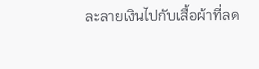ละลายเงินไปกับเสื้อผ้าที่ลด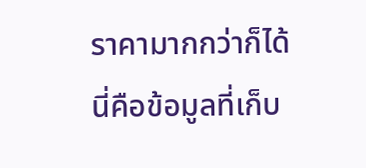ราคามากกว่าก็ได้
นี่คือข้อมูลที่เก็บ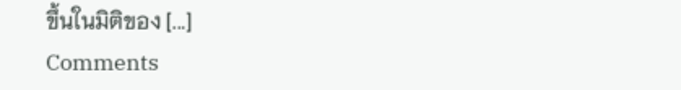ขึ้นในมิติของ [...]
Comments